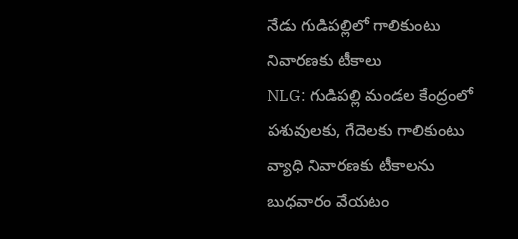నేడు గుడిపల్లిలో గాలికుంటు నివారణకు టీకాలు
NLG: గుడిపల్లి మండల కేంద్రంలో పశువులకు, గేదెలకు గాలికుంటు వ్యాధి నివారణకు టీకాలను బుధవారం వేయటం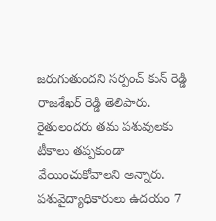జరుగుతుందని సర్పంచ్ కున్ రెడ్డి రాజశేఖర్ రెడ్డి తెలిపారు. రైతులందరు తమ పశువులకు టీకాలు తప్పకుండా వేయించుకోవాలని అన్నారు. పశువైద్యాధికారులు ఉదయం 7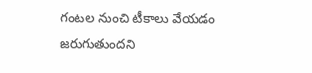గంటల నుంచి టీకాలు వేయడం జరుగుతుందని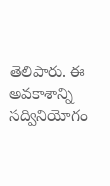తెలిపారు. ఈ అవకాశాన్ని సద్వినియోగం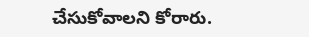చేసుకోవాలని కోరారు.